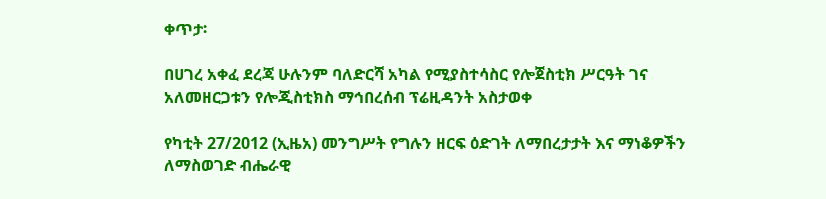ቀጥታ፡

በሀገረ አቀፈ ደረጃ ሁሉንም ባለድርሻ አካል የሚያስተሳስር የሎጀስቲክ ሥርዓት ገና አለመዘርጋቱን የሎጂስቲክስ ማኅበረሰብ ፕሬዚዳንት አስታወቀ

የካቲት 27/2012 (ኢዜአ) መንግሥት የግሉን ዘርፍ ዕድገት ለማበረታታት እና ማነቆዎችን ለማስወገድ ብሔራዊ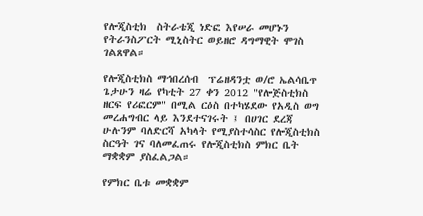የሎጂስቲክ  ስትራቴጂ ነድፎ እየሠራ መሆኑን የትራንስፖርት ሚኒስትር ወይዘሮ ዳግማዊት ሞገስ ገልጸዋል።

የሎጂስቲክስ ማኅበረሰብ  ፕሬዘዳንቷ ወ/ሮ ኤልሳቤጥ ጌታሁን ዛሬ የካቲት 27 ቀን 2012 "የሎጅስቲክስ ዘርፍ የሪፎርም" በሚል ርዕስ በተካሄደው የአዲስ ወግ መረሐግብር ላይ እንደተናገሩት ፤ በሀገር ደረጃ ሁሉንም ባለድርሻ አካላት የሚያስተሳስር የሎጂስቲክስ ስርዓት ገና ባለመፈጠሩ የሎጂስቲክስ ምክር ቤት ማቋቋም ያስፈልጋል።

የምክር ቤቱ መቋቋም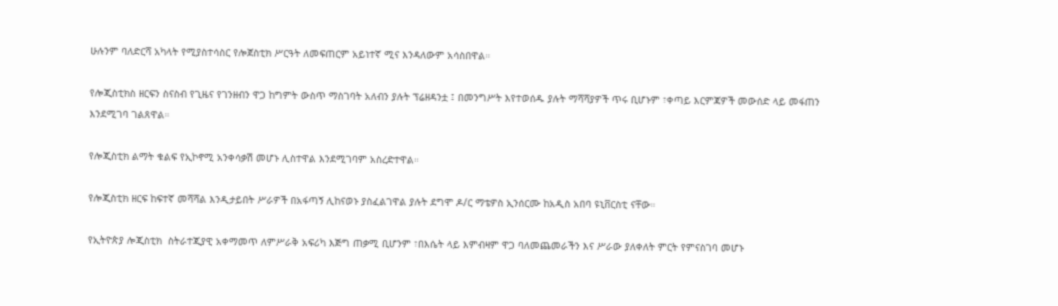ሁሉንም ባለድርሻ አካላት የሚያስተሳስር የሎጀስቲክ ሥርዓት ለመፍጠርም አይነተኛ ሚና እንዳለውም አሳስበዋል።

የሎጂስቲክስ ዘርፍን ስናስብ የጊዜና የገንዘብን ዋጋ ከግምት ውስጥ ማስገባት አለብን ያሉት ፕሬዘዳንቷ ፤ በመንግሥት እየተወሰዱ ያሉት ማሻሻያዎች ጥሩ ቢሆኑም ፣ቀጣይ እርምጃዎች መውሰድ ላይ መፋጠን እንደሚገባ ገልጸዋል።

የሎጂስቲክ ልማት ቁልፍ የኢኮኖሚ አንቀሳቃሽ መሆኑ ሊስተዋል እንደሚገባም አስረድተዋል።

የሎጂስቲክ ዘርፍ ከፍተኛ መሻሻል እንዲታይበት ሥራዎች በአፋጣኝ ሊከናወኑ ያስፈልገዋል ያሉት ደግሞ ዶ/ር ማቴዎስ ኢንሰርሙ ከአዲስ አበባ ዩኒቨርስቲ ናቸው።

የኢትዮጵያ ሎጂስቲክ  ስትራተጂያዊ አቀማመጥ ለምሥራቅ አፍሪካ እጅግ ጠቃሚ ቢሆንም ፣በእሴት ላይ እምብዛም ዋጋ ባለመጨመራችን እና ሥራው ያለቀለት ምርት የምናስገባ መሆኑ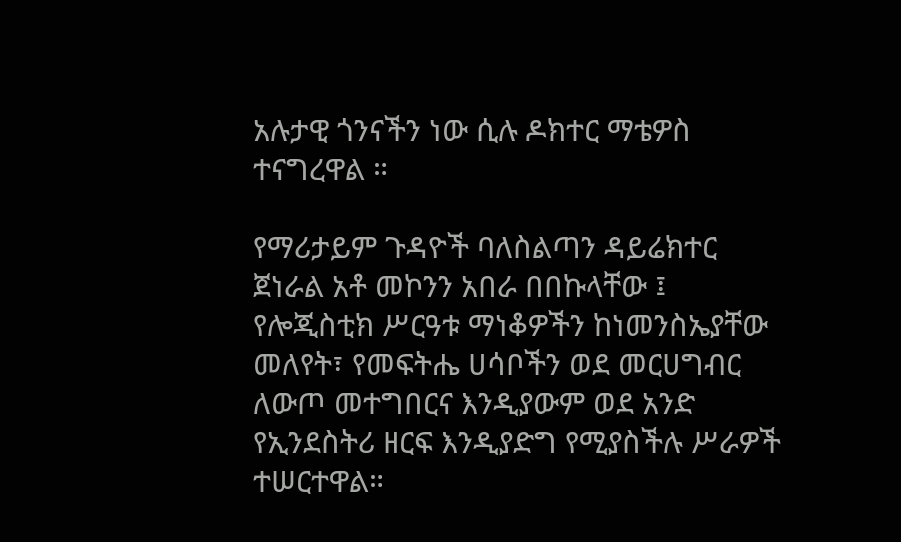አሉታዊ ጎንናችን ነው ሲሉ ዶክተር ማቴዎስ ተናግረዋል ።

የማሪታይም ጉዳዮች ባለስልጣን ዳይሬክተር ጀነራል አቶ መኮንን አበራ በበኩላቸው ፤ የሎጂስቲክ ሥርዓቱ ማነቆዎችን ከነመንስኤያቸው መለየት፣ የመፍትሔ ሀሳቦችን ወደ መርሀግብር ለውጦ መተግበርና እንዲያውም ወደ አንድ የኢንደስትሪ ዘርፍ እንዲያድግ የሚያስችሉ ሥራዎች ተሠርተዋል።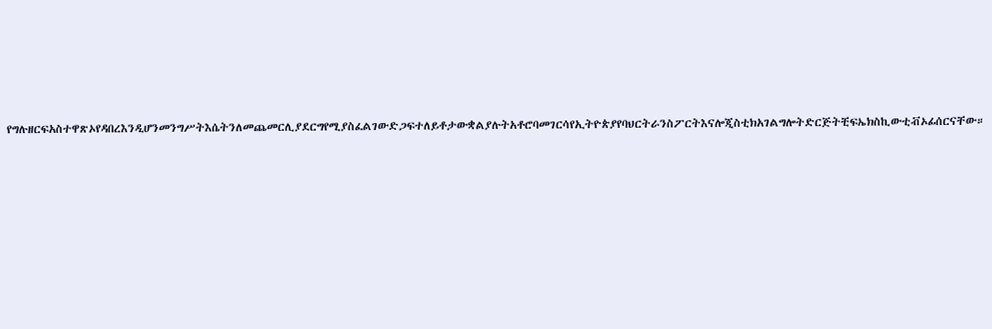የግሉዘርፍአስተዋጽኦየዳበረእንዲሆንመንግሥትእሴትንለመጨመርሊያደርግየሚያስፈልገውድጋፍተለይቶታውቋልያሉትአቶሮባመገርሳየኢትዮጵያየባህርትራንስፖርትእናሎጂስቲክአገልግሎትድርጅትቺፍኤክስኪውቲቭኦፊሰርናቸው።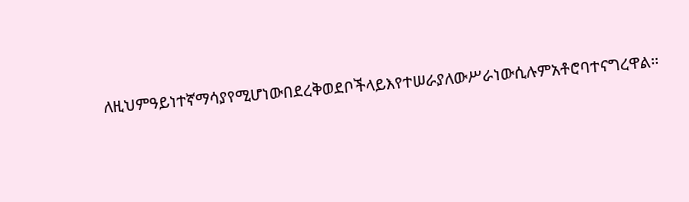ለዚህምዓይነተኛማሳያየሚሆነውበደረቅወደቦችላይእየተሠራያለውሥራነውሲሉምአቶሮባተናግረዋል።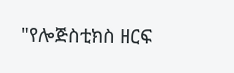"የሎጅስቲክስ ዘርፍ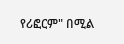የሪፎርም" በሚል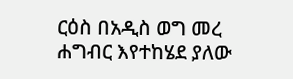ርዕስ በአዲስ ወግ መረ ሐግብር እየተከሄደ ያለው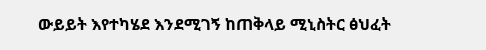ውይይት እየተካሄደ እንደሚገኝ ከጠቅላይ ሚኒስትር ፅህፈት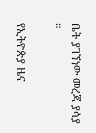ቤት ያገኘነው መረጃ ያሳያ ።

የኢትዮጵያ ዜና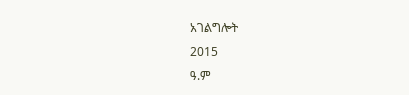አገልግሎት
2015
ዓ.ም